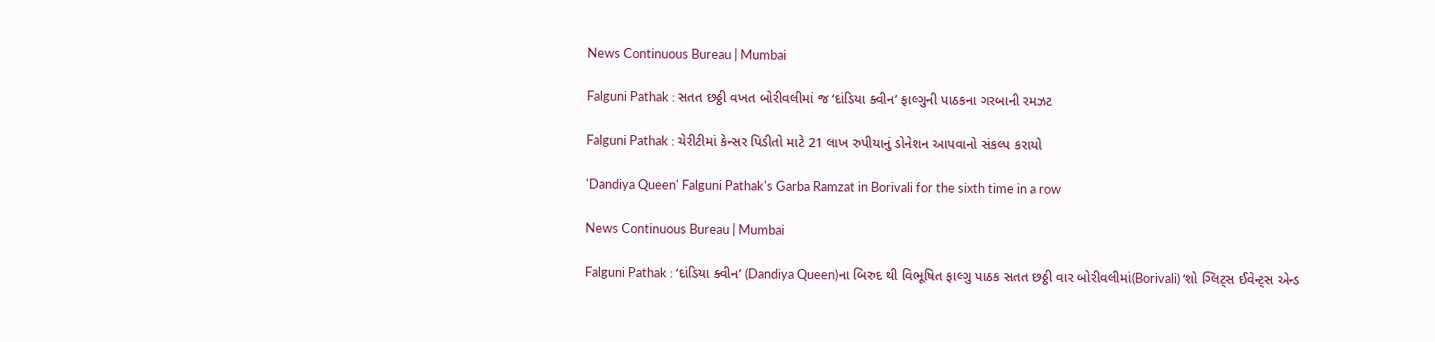News Continuous Bureau | Mumbai

Falguni Pathak : સતત છઠ્ઠી વખત બોરીવલીમાં જ ‘દાંડિયા ક્વીન’ ફાલ્ગુની પાઠકના ગરબાની રમઝટ

Falguni Pathak : ચેરીટીમાં કેન્સર પિડીતો માટે 21 લાખ રુપીયાનું ડોનેશન આપવાનો સંકલ્પ કરાયો

'Dandiya Queen' Falguni Pathak's Garba Ramzat in Borivali for the sixth time in a row

News Continuous Bureau | Mumbai

Falguni Pathak : ‘દાંડિયા ક્વીન’ (Dandiya Queen)ના બિરુદ થી વિભૂષિત ફાલ્ગુ પાઠક સતત છઠ્ઠી વાર બોરીવલીમાં(Borivali) ‘શો ગ્લિટ્સ ઈવેન્ટ્સ એન્ડ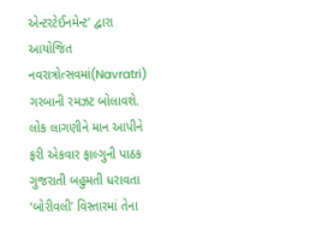એન્ટરટેઈનમેન્ટ’ દ્વારા આયોજિત નવરાત્રોત્સવમાં(Navratri) ગરબાની રમઝટ બોલાવશે. લોક લાગણીને માન આપીને ફરી એકવાર ફાલ્ગુની પાઠક ગુજરાતી બહુમતી ધરાવતા ‘બોરીવલી’ વિસ્તારમાં તેના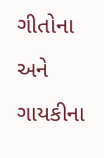ગીતોના અને ગાયકીના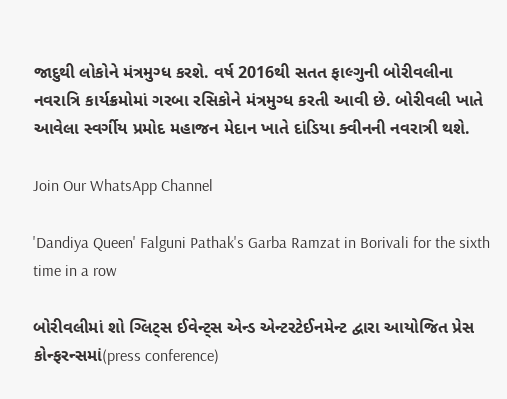જાદુથી લોકોને મંત્રમુગ્ધ કરશે. વર્ષ 2016થી સતત ફાલ્ગુની બોરીવલીના નવરાત્રિ કાર્યક્રમોમાં ગરબા રસિકોને મંત્રમુગ્ધ કરતી આવી છે. બોરીવલી ખાતે આવેલા સ્વર્ગીય પ્રમોદ મહાજન મેદાન ખાતે દાંડિયા ક્વીનની નવરાત્રી થશે.

Join Our WhatsApp Channel

'Dandiya Queen' Falguni Pathak's Garba Ramzat in Borivali for the sixth time in a row

બોરીવલીમાં શો ગ્લિટ્સ ઈવેન્ટ્સ એન્ડ એન્ટરટેઈનમેન્ટ દ્વારા આયોજિત પ્રેસ કોન્ફરન્સમાં(press conference)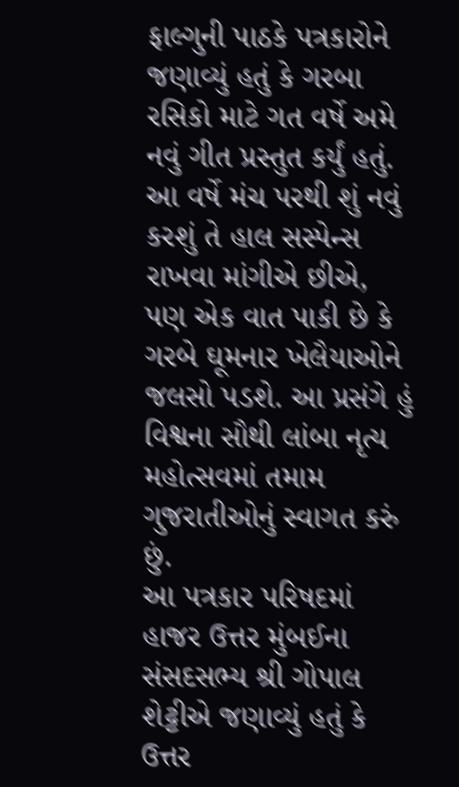ફાલ્ગુની પાઠકે પત્રકારોને જણાવ્યું હતું કે ગરબા રસિકો માટે ગત વર્ષે અમે નવું ગીત પ્રસ્તુત કર્યું હતું. આ વર્ષે મંચ પરથી શું નવું કરશું તે હાલ સસ્પેન્સ રાખવા માંગીએ છીએ, પણ એક વાત પાકી છે કે ગરબે ઘૂમનાર ખેલૈયાઓને જલસો પડશે. આ પ્રસંગે હું વિશ્વના સૌથી લાંબા નૃત્ય મહોત્સવમાં તમામ ગુજરાતીઓનું સ્વાગત કરું છું.
આ પત્રકાર પરિષદમાં હાજર ઉત્તર મુંબઈના સંસદસભ્ય શ્રી ગોપાલ શેટ્ટીએ જણાવ્યું હતું કે ઉત્તર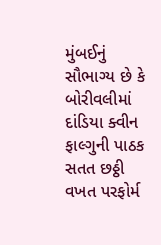મુંબઈનું સૌભાગ્ય છે કે બોરીવલીમાં દાંડિયા ક્વીન ફાલ્ગુની પાઠક સતત છઠ્ઠી વખત પરફોર્મ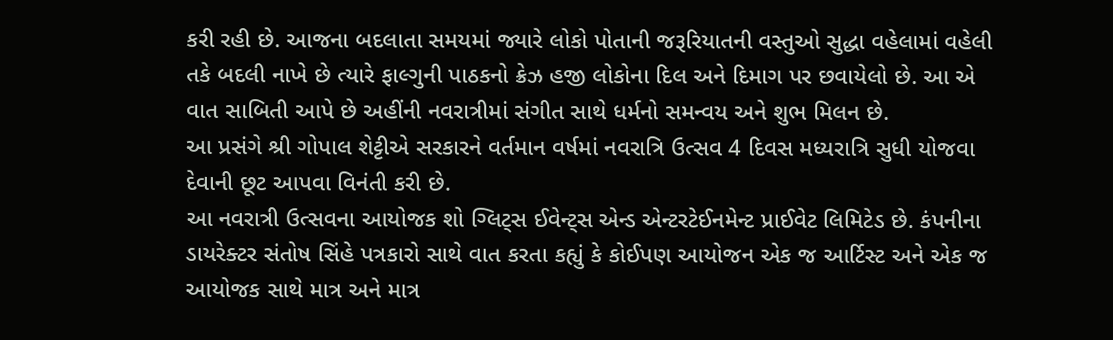કરી રહી છે. આજના બદલાતા સમયમાં જ્યારે લોકો પોતાની જરૂરિયાતની વસ્તુઓ સુદ્ધા વહેલામાં વહેલી તકે બદલી નાખે છે ત્યારે ફાલ્ગુની પાઠકનો ક્રેઝ હજી લોકોના દિલ અને દિમાગ પર છવાયેલો છે. આ એ વાત સાબિતી આપે છે અહીંની નવરાત્રીમાં સંગીત સાથે ધર્મનો સમન્વય અને શુભ મિલન છે.
આ પ્રસંગે શ્રી ગોપાલ શેટ્ટીએ સરકારને વર્તમાન વર્ષમાં નવરાત્રિ ઉત્સવ 4 દિવસ મધ્યરાત્રિ સુધી યોજવા દેવાની છૂટ આપવા વિનંતી કરી છે.
આ નવરાત્રી ઉત્સવના આયોજક શો ગ્લિટ્સ ઈવેન્ટ્સ એન્ડ એન્ટરટેઈનમેન્ટ પ્રાઈવેટ લિમિટેડ છે. કંપનીના ડાયરેક્ટર સંતોષ સિંહે પત્રકારો સાથે વાત કરતા કહ્યું કે કોઈપણ આયોજન એક જ આર્ટિસ્ટ અને એક જ આયોજક સાથે માત્ર અને માત્ર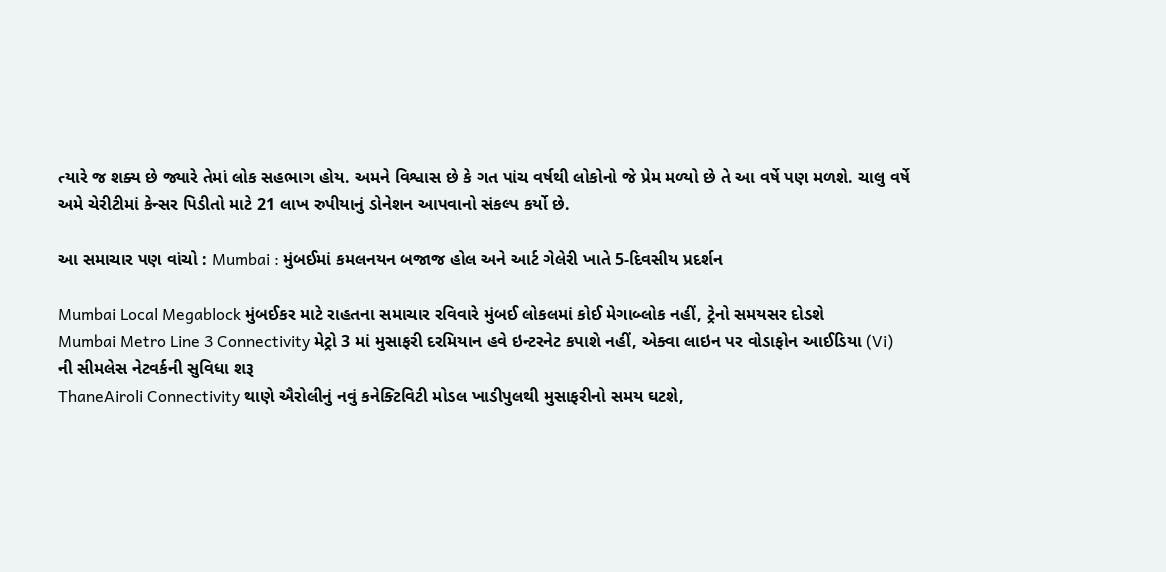ત્યારે જ શક્ય છે જ્યારે તેમાં લોક સહભાગ હોય. અમને વિશ્વાસ છે કે ગત પાંચ વર્ષથી લોકોનો જે પ્રેમ મળ્યો છે તે આ વર્ષે પણ મળશે. ચાલુ વર્ષે અમે ચેરીટીમાં કેન્સર પિડીતો માટે 21 લાખ રુપીયાનું ડોનેશન આપવાનો સંકલ્પ કર્યો છે.

આ સમાચાર પણ વાંચો : Mumbai : મુંબઈમાં કમલનયન બજાજ હોલ અને આર્ટ ગેલેરી ખાતે 5-દિવસીય પ્રદર્શન

Mumbai Local Megablock મુંબઈકર માટે રાહતના સમાચાર રવિવારે મુંબઈ લોકલમાં કોઈ મેગાબ્લોક નહીં, ટ્રેનો સમયસર દોડશે
Mumbai Metro Line 3 Connectivity મેટ્રો 3 માં મુસાફરી દરમિયાન હવે ઇન્ટરનેટ કપાશે નહીં, એક્વા લાઇન પર વોડાફોન આઈડિયા (Vi) ની સીમલેસ નેટવર્કની સુવિધા શરૂ
ThaneAiroli Connectivity થાણે ઐરોલીનું નવું કનેક્ટિવિટી મોડલ ખાડીપુલથી મુસાફરીનો સમય ઘટશે,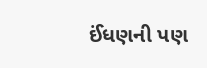ઈંધણની પણ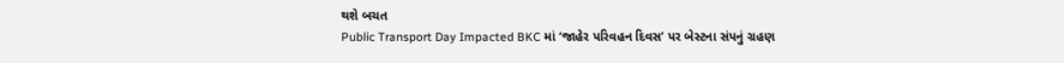થશે બચત
Public Transport Day Impacted BKC માં ‘જાહેર પરિવહન દિવસ’ પર બેસ્ટના સંપનું ગ્રહણ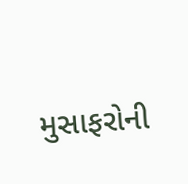મુસાફરોની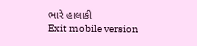ભારે હાલાકી
Exit mobile version